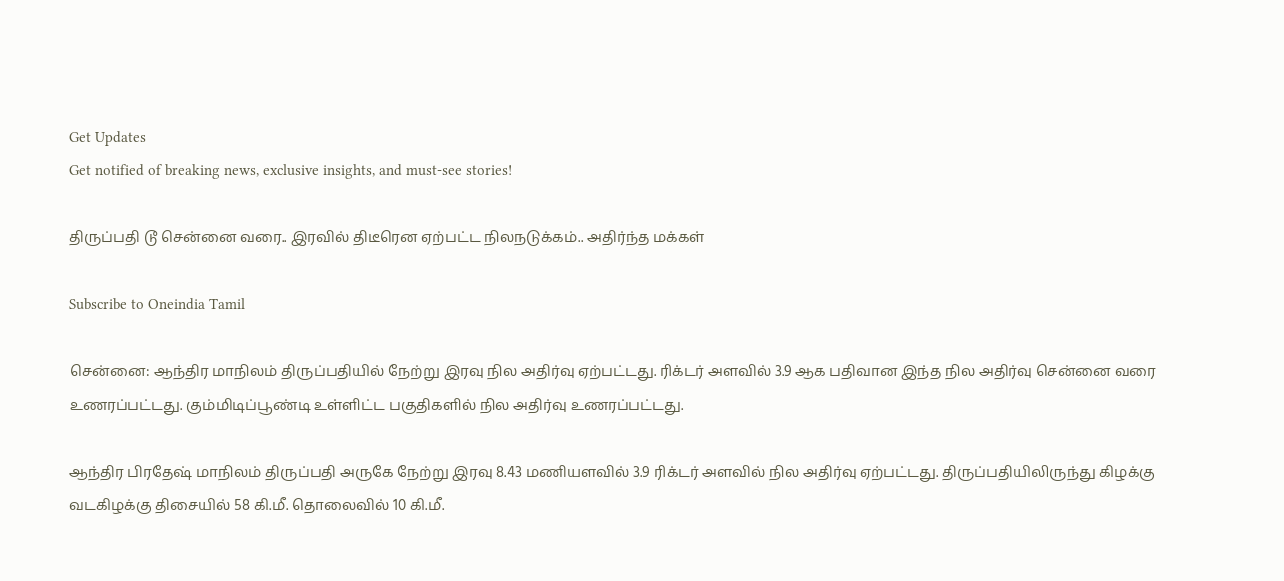Get Updates
Get notified of breaking news, exclusive insights, and must-see stories!

திருப்பதி டூ சென்னை வரை.. இரவில் திடீரென ஏற்பட்ட நிலநடுக்கம்.. அதிர்ந்த மக்கள்

Subscribe to Oneindia Tamil

சென்னை: ஆந்திர மாநிலம் திருப்பதியில் நேற்று இரவு நில அதிர்வு ஏற்பட்டது. ரிக்டர் அளவில் 3.9 ஆக பதிவான இந்த நில அதிர்வு சென்னை வரை உணரப்பட்டது. கும்மிடிப்பூண்டி உள்ளிட்ட பகுதிகளில் நில அதிர்வு உணரப்பட்டது.

ஆந்திர பிரதேஷ் மாநிலம் திருப்பதி அருகே நேற்று இரவு 8.43 மணியளவில் 3.9 ரிக்டர் அளவில் நில அதிர்வு ஏற்பட்டது. திருப்பதியிலிருந்து கிழக்கு வடகிழக்கு திசையில் 58 கி.மீ. தொலைவில் 10 கி.மீ.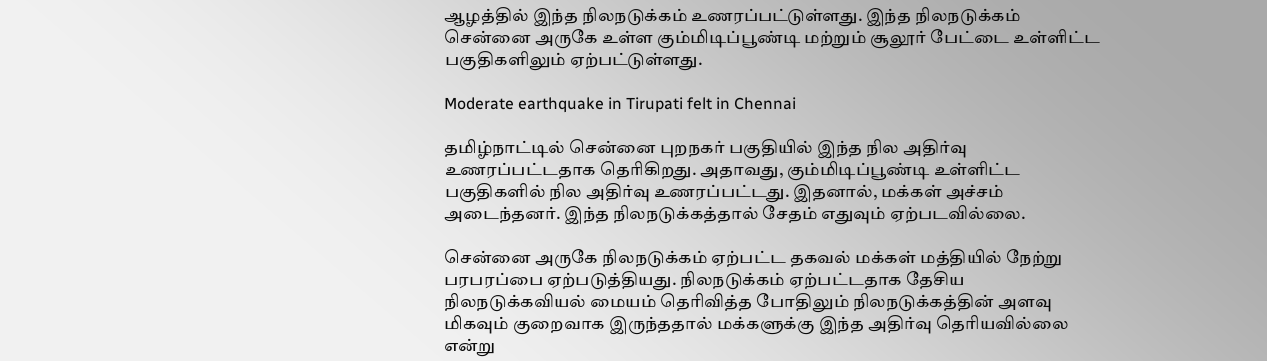ஆழத்தில் இந்த நிலநடுக்கம் உணரப்பட்டுள்ளது. இந்த நிலநடுக்கம் சென்னை அருகே உள்ள கும்மிடிப்பூண்டி மற்றும் சூலூர் பேட்டை உள்ளிட்ட பகுதிகளிலும் ஏற்பட்டுள்ளது.

Moderate earthquake in Tirupati felt in Chennai

தமிழ்நாட்டில் சென்னை புறநகர் பகுதியில் இந்த நில அதிர்வு உணரப்பட்டதாக தெரிகிறது. அதாவது, கும்மிடிப்பூண்டி உள்ளிட்ட பகுதிகளில் நில அதிர்வு உணரப்பட்டது. இதனால், மக்கள் அச்சம் அடைந்தனர். இந்த நிலநடுக்கத்தால் சேதம் எதுவும் ஏற்படவில்லை.

சென்னை அருகே நிலநடுக்கம் ஏற்பட்ட தகவல் மக்கள் மத்தியில் நேற்று பரபரப்பை ஏற்படுத்தியது. நிலநடுக்கம் ஏற்பட்டதாக தேசிய நிலநடுக்கவியல் மையம் தெரிவித்த போதிலும் நிலநடுக்கத்தின் அளவு மிகவும் குறைவாக இருந்ததால் மக்களுக்கு இந்த அதிர்வு தெரியவில்லை என்று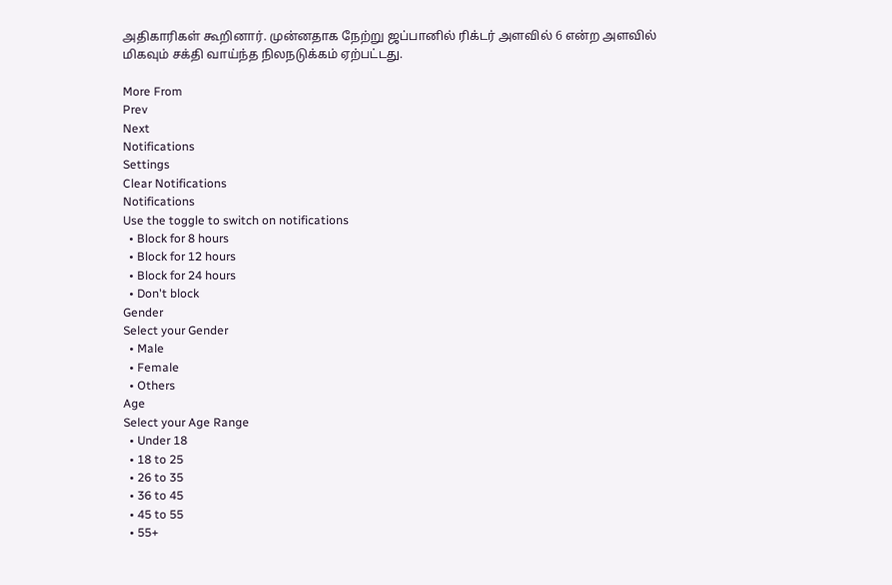அதிகாரிகள் கூறினார். முன்னதாக நேற்று ஜப்பானில் ரிக்டர் அளவில் 6 என்ற அளவில் மிகவும் சக்தி வாய்ந்த நிலநடுக்கம் ஏற்பட்டது.

More From
Prev
Next
Notifications
Settings
Clear Notifications
Notifications
Use the toggle to switch on notifications
  • Block for 8 hours
  • Block for 12 hours
  • Block for 24 hours
  • Don't block
Gender
Select your Gender
  • Male
  • Female
  • Others
Age
Select your Age Range
  • Under 18
  • 18 to 25
  • 26 to 35
  • 36 to 45
  • 45 to 55
  • 55+